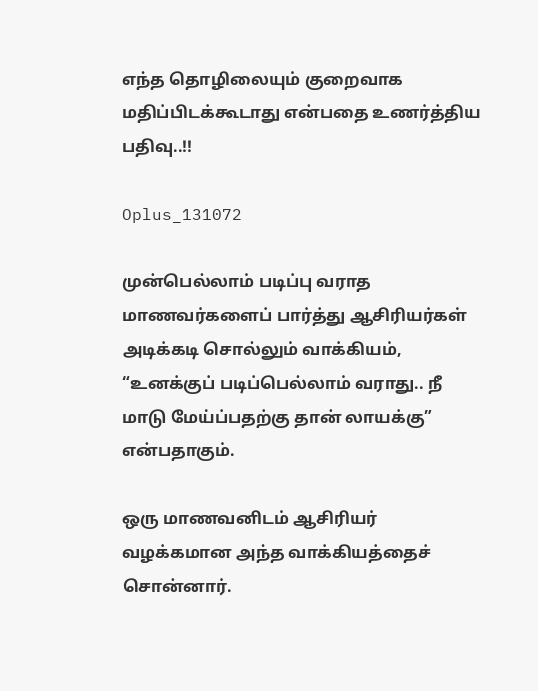எந்த தொழிலையும் குறைவாக மதிப்பிடக்கூடாது என்பதை உணர்த்திய பதிவு..!!

Oplus_131072

முன்பெல்லாம் படிப்பு வராத மாணவர்களைப் பார்த்து ஆசிரியர்கள் அடிக்கடி சொல்லும் வாக்கியம், “உனக்குப் படிப்பெல்லாம் வராது.. நீ மாடு மேய்ப்பதற்கு தான் லாயக்கு” என்பதாகும்.

ஒரு மாணவனிடம் ஆசிரியர் வழக்கமான அந்த வாக்கியத்தைச் சொன்னார்.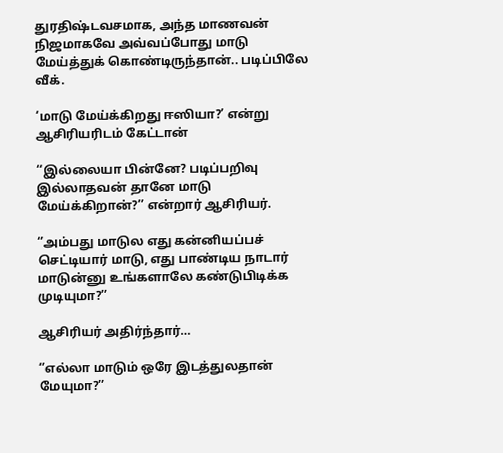துரதிஷ்டவசமாக, அந்த மாணவன் நிஜமாகவே அவ்வப்போது மாடு மேய்த்துக் கொண்டிருந்தான்.. படிப்பிலே வீக்.

‘மாடு மேய்க்கிறது ஈஸியா?’ என்று ஆசிரியரிடம் கேட்டான்

‘‘இல்லையா பின்னே? படிப்பறிவு இல்லாதவன் தானே மாடு மேய்க்கிறான்?’’ என்றார் ஆசிரியர்.

‘’அம்பது மாடுல எது கன்னியப்பச் செட்டியார் மாடு, எது பாண்டிய நாடார் மாடுன்னு உங்களாலே கண்டுபிடிக்க முடியுமா?’’

ஆசிரியர் அதிர்ந்தார்…

‘’எல்லா மாடும் ஒரே இடத்துலதான் மேயுமா?’’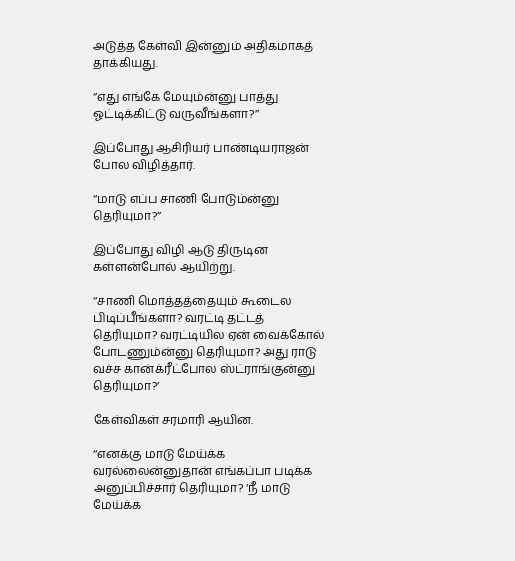அடுத்த கேள்வி இன்னும் அதிகமாகத் தாக்கியது.

‘’எது எங்கே மேயும்ன்னு பாத்து ஓட்டிக்கிட்டு வருவீங்களா?’’

இப்போது ஆசிரியர் பாண்டியராஜன் போல விழித்தார்.

‘‘மாடு எப்ப சாணி போடும்ன்னு தெரியுமா?’’

இப்போது விழி ஆடு திருடின கள்ளன்போல் ஆயிற்று.

‘‘சாணி மொத்தத்தையும் கூடைல பிடிப்பீங்களா? வரட்டி தட்டத் தெரியுமா? வரட்டியில ஏன் வைக்கோல் போடணும்ன்னு தெரியுமா? அது ராடு வச்ச கான்க்ரீட்போல ஸ்ட்ராங்குன்னு தெரியுமா?’

கேள்விகள் சரமாரி ஆயின.

‘‘எனக்கு மாடு மேய்க்க வரல்லைன்னுதான் எங்கப்பா படிக்க அனுப்பிச்சார் தெரியுமா? ‘நீ மாடு மேய்க்க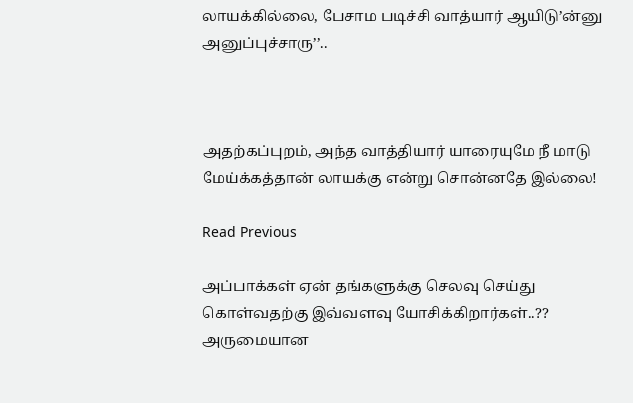லாயக்கில்லை, பேசாம படிச்சி வாத்யார் ஆயிடு’ன்னு அனுப்புச்சாரு’’..



அதற்கப்புறம், அந்த வாத்தியார் யாரையுமே நீ மாடு மேய்க்கத்தான் லாயக்கு என்று சொன்னதே இல்லை!

Read Previous

அப்பாக்கள் ஏன் தங்களுக்கு செலவு செய்து கொள்வதற்கு இவ்வளவு யோசிக்கிறார்கள்..?? அருமையான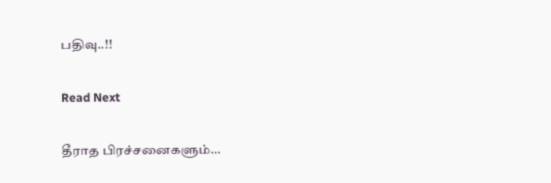பதிவு..!!

Read Next

தீராத பிரச்சனைகளும்…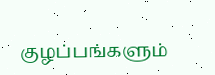குழப்பங்களும்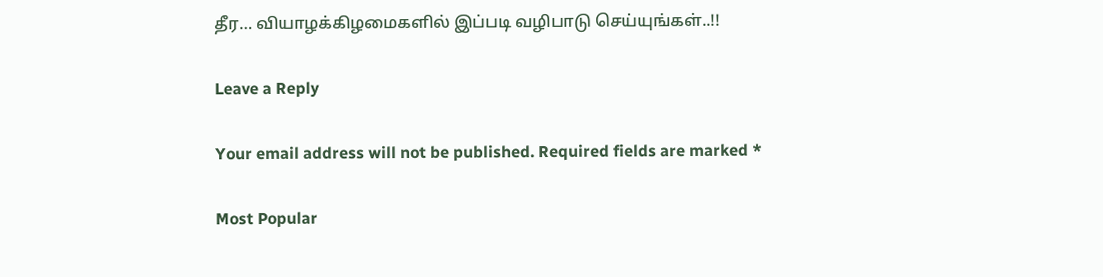தீர… வியாழக்கிழமைகளில் இப்படி வழிபாடு செய்யுங்கள்..!!

Leave a Reply

Your email address will not be published. Required fields are marked *

Most Popular